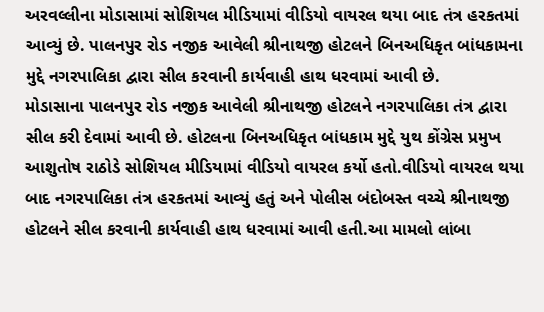અરવલ્લીના મોડાસામાં સોશિયલ મીડિયામાં વીડિયો વાયરલ થયા બાદ તંત્ર હરકતમાં આવ્યું છે. પાલનપુર રોડ નજીક આવેલી શ્રીનાથજી હોટલને બિનઅધિકૃત બાંધકામના મુદ્દે નગરપાલિકા દ્વારા સીલ કરવાની કાર્યવાહી હાથ ધરવામાં આવી છે.
મોડાસાના પાલનપુર રોડ નજીક આવેલી શ્રીનાથજી હોટલને નગરપાલિકા તંત્ર દ્વારા સીલ કરી દેવામાં આવી છે. હોટલના બિનઅધિકૃત બાંધકામ મુદ્દે યુથ કોંગ્રેસ પ્રમુખ આશુતોષ રાઠોડે સોશિયલ મીડિયામાં વીડિયો વાયરલ કર્યો હતો.વીડિયો વાયરલ થયા બાદ નગરપાલિકા તંત્ર હરકતમાં આવ્યું હતું અને પોલીસ બંદોબસ્ત વચ્ચે શ્રીનાથજી હોટલને સીલ કરવાની કાર્યવાહી હાથ ધરવામાં આવી હતી.આ મામલો લાંબા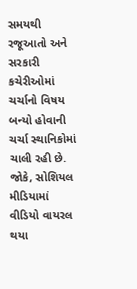સમયથી રજૂઆતો અને સરકારી કચેરીઓમાં ચર્ચાનો વિષય બન્યો હોવાની ચર્ચા સ્થાનિકોમાં ચાલી રહી છે. જોકે, સોશિયલ મીડિયામાં વીડિયો વાયરલ થયા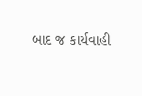બાદ જ કાર્યવાહી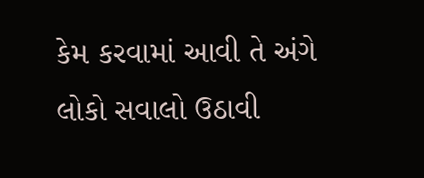કેમ કરવામાં આવી તે અંગે લોકો સવાલો ઉઠાવી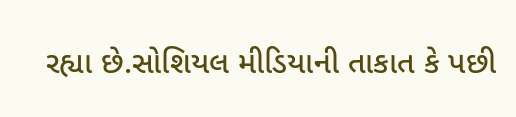રહ્યા છે.સોશિયલ મીડિયાની તાકાત કે પછી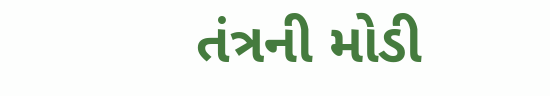તંત્રની મોડી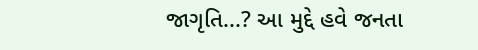જાગૃતિ...? આ મુદ્દે હવે જનતા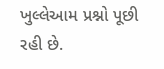ખુલ્લેઆમ પ્રશ્નો પૂછી રહી છે.